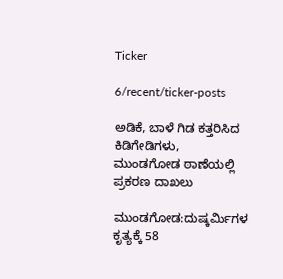Ticker

6/recent/ticker-posts

ಅಡಿಕೆ, ಬಾಳೆ ಗಿಡ ಕತ್ತರಿಸಿದ ಕಿಡಿಗೇಡಿಗಳು, ಮುಂಡಗೋಡ ಠಾಣೆಯಲ್ಲಿ ಪ್ರಕರಣ ದಾಖಲು

ಮುಂಡಗೋಡ:ದುಷ್ಕರ್ಮಿಗಳ ಕೃತ್ಯಕ್ಕೆ 58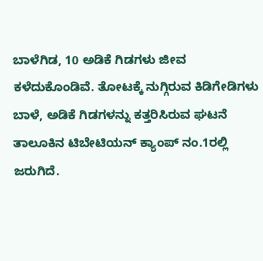ಬಾಳೆಗಿಡ, 10 ಅಡಿಕೆ ಗಿಡಗಳು ಜೀವ ಕಳೆದುಕೊಂಡಿವೆ. ತೋಟಕ್ಕೆ ನುಗ್ಗಿರುವ ಕಿಡಿಗೇಡಿಗಳು ಬಾಳೆ, ಅಡಿಕೆ ಗಿಡಗಳನ್ನು ಕತ್ತರಿಸಿರುವ ಘಟನೆ ತಾಲೂಕಿನ ಟಿಬೇಟಿಯನ್ ಕ್ಯಾಂಪ್ ನಂ.1ರಲ್ಲಿ ಜರುಗಿದೆ.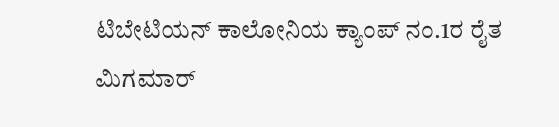ಟಿಬೇಟಿಯನ್ ಕಾಲೋನಿಯ ಕ್ಯಾಂಪ್ ನಂ.1ರ ರೈತ ಮಿಗಮಾರ್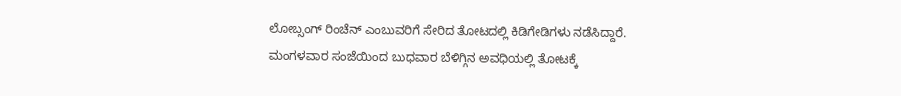ಲೋಬ್ಸಂಗ್ ರಿಂಚೆನ್ ಎಂಬುವರಿಗೆ ಸೇರಿದ ತೋಟದಲ್ಲಿ ಕಿಡಿಗೇಡಿಗಳು ನಡೆಸಿದ್ದಾರೆ. ಮಂಗಳವಾರ ಸಂಜೆಯಿಂದ ಬುಧವಾರ ಬೆಳಿಗ್ಗಿನ ಅವಧಿಯಲ್ಲಿ ತೋಟಕ್ಕೆ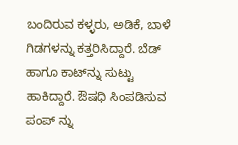ಬಂದಿರುವ ಕಳ್ಳರು, ಅಡಿಕೆ, ಬಾಳೆ ಗಿಡಗಳನ್ನು ಕತ್ತರಿಸಿದ್ದಾರೆ. ಬೆಡ್ ಹಾಗೂ ಕಾಟ್‍ನ್ನು ಸುಟ್ಟು ಹಾಕಿದ್ದಾರೆ. ಔಷಧಿ ಸಿಂಪಡಿಸುವ ಪಂಪ್ ನ್ನು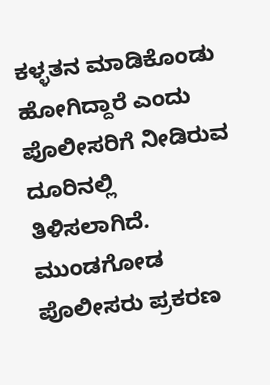ಕಳ್ಳತನ ಮಾಡಿಕೊಂಡು ಹೋಗಿದ್ದಾರೆ ಎಂದು ಪೊಲೀಸರಿಗೆ ನೀಡಿರುವ ದೂರಿನಲ್ಲಿ ತಿಳಿಸಲಾಗಿದೆ.  ಮುಂಡಗೋಡ ಪೊಲೀಸರು ಪ್ರಕರಣ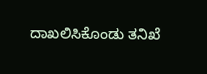ದಾಖಲಿಸಿಕೊಂಡು ತನಿಖೆ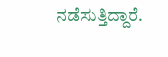ನಡೆಸುತ್ತಿದ್ದಾರೆ.